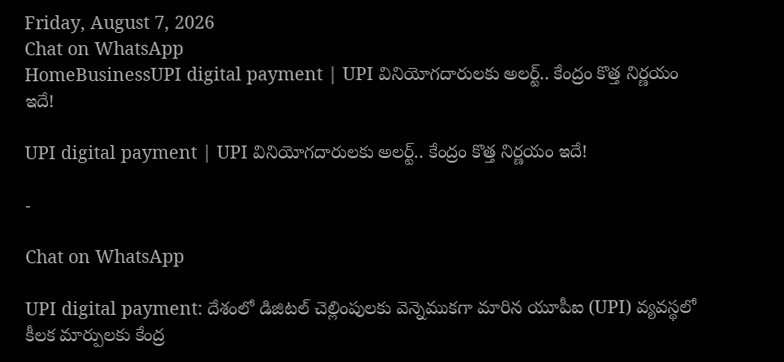Friday, August 7, 2026
Chat on WhatsApp
HomeBusinessUPI digital payment | UPI వినియోగదారులకు అలర్ట్.. కేంద్రం కొత్త నిర్ణయం ఇదే!

UPI digital payment | UPI వినియోగదారులకు అలర్ట్.. కేంద్రం కొత్త నిర్ణయం ఇదే!

-

Chat on WhatsApp

UPI digital payment: దేశంలో డిజిటల్ చెల్లింపులకు వెన్నెముకగా మారిన యూపీఐ (UPI) వ్యవస్థలో కీలక మార్పులకు కేంద్ర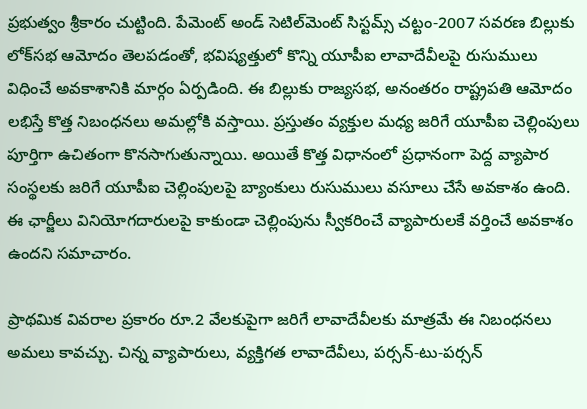ప్రభుత్వం శ్రీకారం చుట్టింది. పేమెంట్ అండ్ సెటిల్‌మెంట్ సిస్టమ్స్ చట్టం-2007 సవరణ బిల్లుకు లోక్‌సభ ఆమోదం తెలపడంతో, భవిష్యత్తులో కొన్ని యూపీఐ లావాదేవీలపై రుసుములు విధించే అవకాశానికి మార్గం ఏర్పడింది. ఈ బిల్లుకు రాజ్యసభ, అనంతరం రాష్ట్రపతి ఆమోదం లభిస్తే కొత్త నిబంధనలు అమల్లోకి వస్తాయి. ప్రస్తుతం వ్యక్తుల మధ్య జరిగే యూపీఐ చెల్లింపులు పూర్తిగా ఉచితంగా కొనసాగుతున్నాయి. అయితే కొత్త విధానంలో ప్రధానంగా పెద్ద వ్యాపార సంస్థలకు జరిగే యూపీఐ చెల్లింపులపై బ్యాంకులు రుసుములు వసూలు చేసే అవకాశం ఉంది. ఈ ఛార్జీలు వినియోగదారులపై కాకుండా చెల్లింపును స్వీకరించే వ్యాపారులకే వర్తించే అవకాశం ఉందని సమాచారం.

ప్రాథమిక వివరాల ప్రకారం రూ.2 వేలకుపైగా జరిగే లావాదేవీలకు మాత్రమే ఈ నిబంధనలు అమలు కావచ్చు. చిన్న వ్యాపారులు, వ్యక్తిగత లావాదేవీలు, పర్సన్-టు-పర్సన్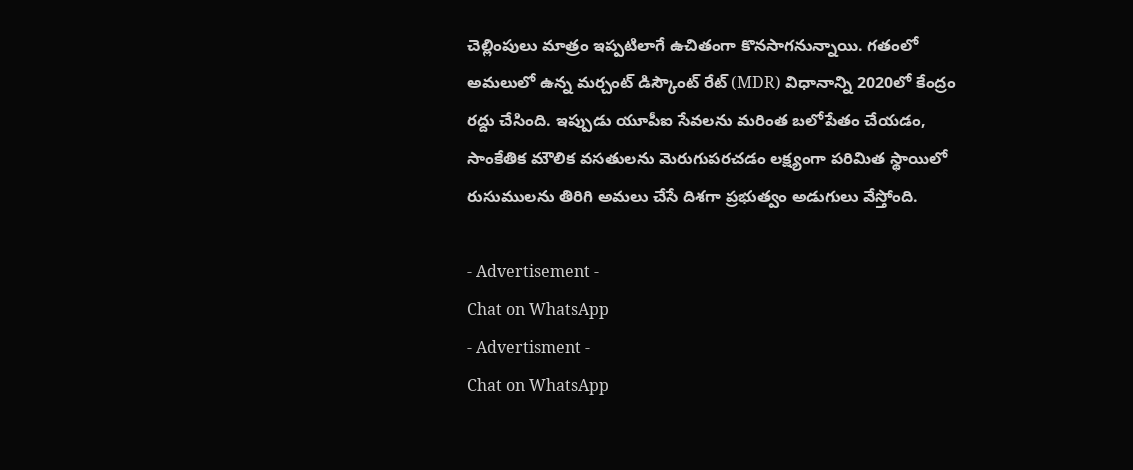చెల్లింపులు మాత్రం ఇప్పటిలాగే ఉచితంగా కొనసాగనున్నాయి. గతంలో అమలులో ఉన్న మర్చంట్ డిస్కౌంట్ రేట్ (MDR) విధానాన్ని 2020లో కేంద్రం రద్దు చేసింది. ఇప్పుడు యూపీఐ సేవలను మరింత బలోపేతం చేయడం, సాంకేతిక మౌలిక వసతులను మెరుగుపరచడం లక్ష్యంగా పరిమిత స్థాయిలో రుసుములను తిరిగి అమలు చేసే దిశగా ప్రభుత్వం అడుగులు వేస్తోంది.

- Advertisement -
Chat on WhatsApp
- Advertisment -
Chat on WhatsApp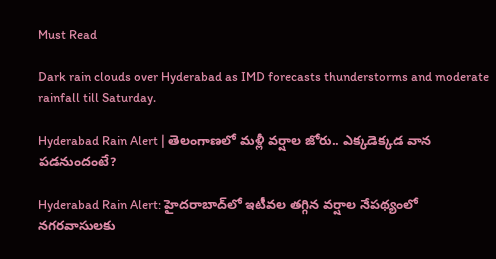Must Read

Dark rain clouds over Hyderabad as IMD forecasts thunderstorms and moderate rainfall till Saturday.

Hyderabad Rain Alert | తెలంగాణలో మళ్లీ వర్షాల జోరు.. ఎక్కడెక్కడ వాన పడనుందంటే?

Hyderabad Rain Alert: హైదరాబాద్‌లో ఇటీవల తగ్గిన వర్షాల నేపథ్యంలో నగరవాసులకు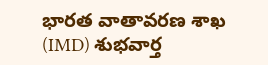భారత వాతావరణ శాఖ (IMD) శుభవార్త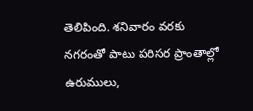తెలిపింది. శనివారం వరకు నగరంతో పాటు పరిసర ప్రాంతాల్లో ఉరుములు,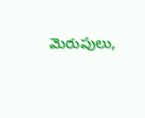మెరుపులు,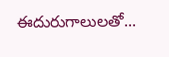ఈదురుగాలులతో...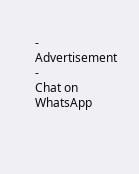- Advertisement -
Chat on WhatsApp